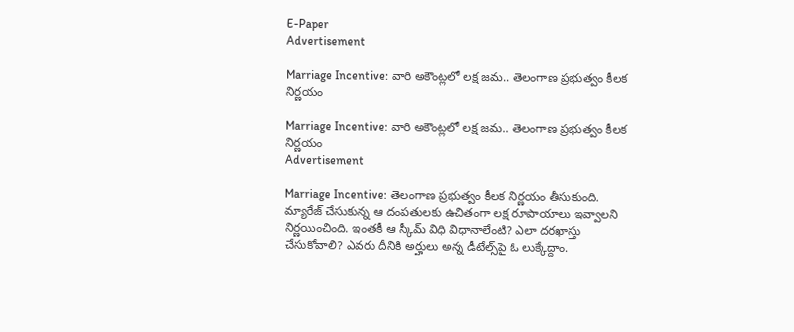E-Paper
Advertisement

Marriage Incentive: వారి అకౌంట్లలో లక్ష జమ.. తెలంగాణ ప్రభుత్వం కీలక నిర్ణయం

Marriage Incentive: వారి అకౌంట్లలో లక్ష జమ.. తెలంగాణ ప్రభుత్వం కీలక నిర్ణయం
Advertisement

Marriage Incentive: తెలంగాణ ప్రభుత్వం కీలక నిర్ణయం తీసుకుంది. మ్యారేజ్ చేసుకున్న ఆ దంపతులకు ఉచితంగా లక్ష రూపాయాలు ఇవ్వాలని నిర్ణయించింది. ఇంతకీ ఆ స్కీమ్ విధి విధానాలేంటి? ఎలా దరఖాస్తు చేసుకోవాలి? ఎవరు దీనికి అర్హులు అన్న డీటేల్స్‌పై ఓ లుక్కేద్దాం.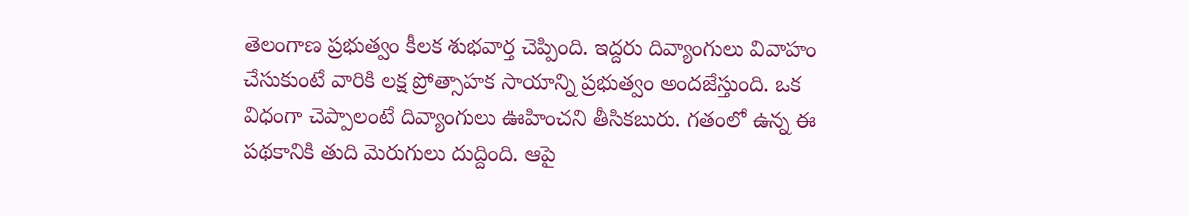తెలంగాణ ప్రభుత్వం కీలక శుభవార్త చెప్పింది. ఇద్దరు దివ్యాంగులు వివాహం చేసుకుంటే వారికి లక్ష ప్రోత్సాహక సాయాన్ని ప్రభుత్వం అందజేస్తుంది. ఒక విధంగా చెప్పాలంటే దివ్యాంగులు ఊహించని తీసికబురు. గతంలో ఉన్న ఈ పథకానికి తుది మెరుగులు దుద్దింది. ఆపై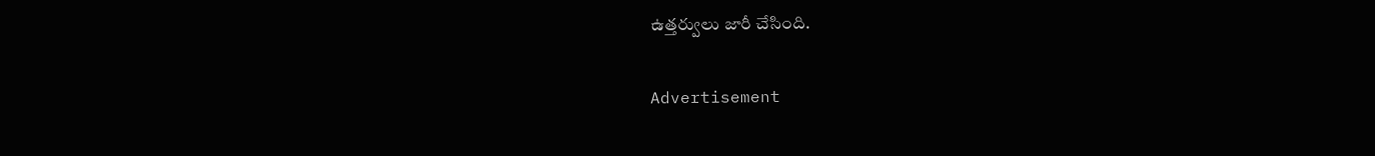ఉత్తర్వులు జారీ చేసింది.

Advertisement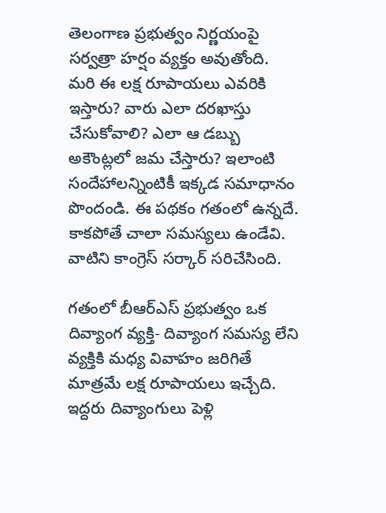తెలంగాణ ప్రభుత్వం నిర్ణయంపై సర్వత్రా హర్షం వ్యక్తం అవుతోంది. మరి ఈ లక్ష రూపాయలు ఎవరికి ఇస్తారు? వారు ఎలా దరఖాస్తు చేసుకోవాలి? ఎలా ఆ డబ్బు అకౌంట్లలో జమ చేస్తారు? ఇలాంటి సందేహాలన్నింటికీ ఇక్కడ సమాధానం పొందండి. ఈ పథకం గతంలో ఉన్నదే. కాకపోతే చాలా సమస్యలు ఉండేవి. వాటిని కాంగ్రెస్ సర్కార్ సరిచేసింది.

గతంలో బీఆర్ఎస్ ప్రభుత్వం ఒక దివ్యాంగ వ్యక్తి- దివ్యాంగ సమస్య లేని వ్యక్తికి మధ్య వివాహం జరిగితే మాత్రమే లక్ష రూపాయలు ఇచ్చేది. ఇద్దరు దివ్యాంగులు పెళ్లి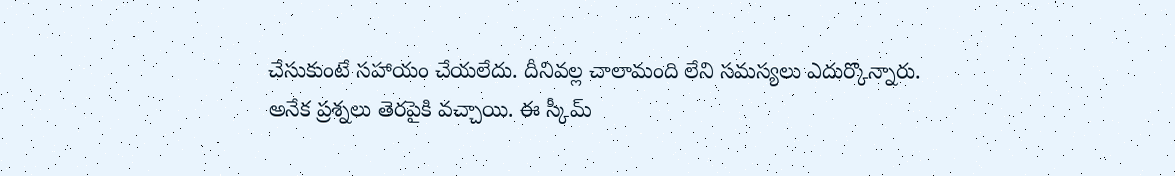చేసుకుంటే సహాయం చేయలేదు. దీనివల్ల చాలామంది లేని సమస్యలు ఎదుర్కొన్నారు. అనేక ప్రశ్నలు తెరపైకి వచ్చాయి. ఈ స్కీమ్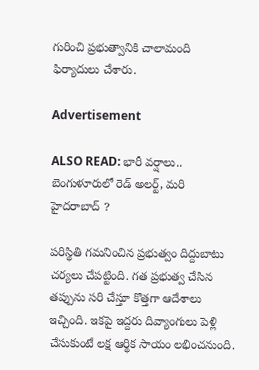గురించి ప్రభుత్వానికి చాలామంది ఫిర్యాదులు చేశారు.

Advertisement

ALSO READ: భారీ వర్షాలు.. బెంగుళూరులో రెడ్ అలర్ట్, మరి హైదరాబాద్ ?

పరిస్థితి గమనించిన ప్రభుత్వం దిద్దుబాటు చర్యలు చేపట్టింది. గత ప్రభుత్వ చేసిన తప్పును సరి చేస్తూ కొత్తగా ఆదేశాలు ఇచ్చింది. ఇకపై ఇద్దరు దివ్యాంగులు పెళ్లి చేసుకుంటే లక్ష ఆర్థిక సాయం లభించనుంది.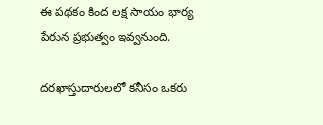ఈ పథకం కింద లక్ష సాయం భార్య పేరున ప్రభుత్వం ఇవ్వనుంది.

దరఖాస్తుదారులలో కనీసం ఒకరు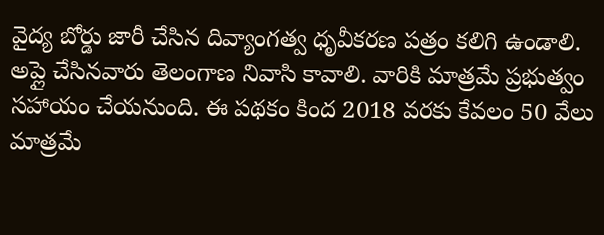వైద్య బోర్డు జారీ చేసిన దివ్యాంగత్వ ధృవీకరణ పత్రం కలిగి ఉండాలి. అప్లై చేసినవారు తెలంగాణ నివాసి కావాలి. వారికి మాత్రమే ప్రభుత్వం సహాయం చేయనుంది. ఈ పథకం కింద 2018 వరకు కేవలం 50 వేలు మాత్రమే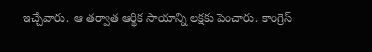ఇచ్చేవారు. ఆ తర్వాత ఆర్థిక సాయాన్ని లక్షకు పెంచారు. కాంగ్రెస్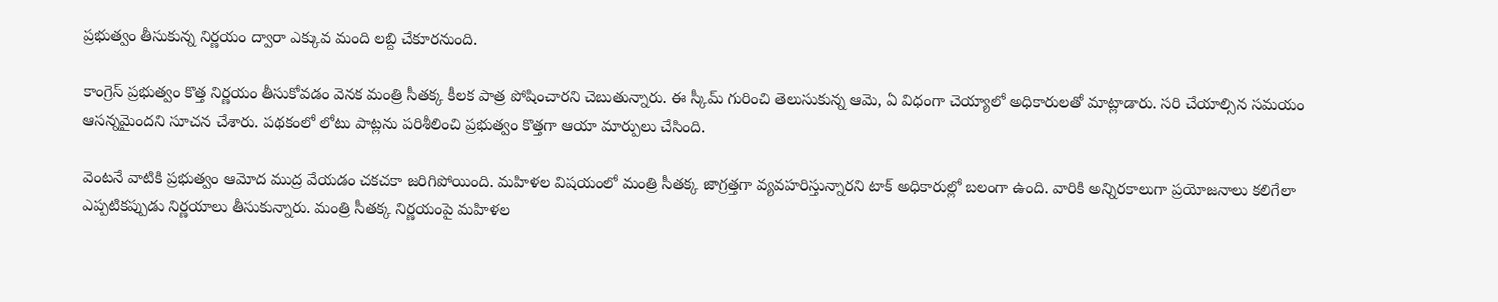ప్రభుత్వం తీసుకున్న నిర్ణయం ద్వారా ఎక్కువ మంది లబ్ది చేకూరనుంది.

కాంగ్రెస్ ప్రభుత్వం కొత్త నిర్ణయం తీసుకోవడం వెనక మంత్రి సీతక్క కీలక పాత్ర పోషించారని చెబుతున్నారు. ఈ స్కీమ్ గురించి తెలుసుకున్న ఆమె, ఏ విధంగా చెయ్యాలో అధికారులతో మాట్లాడారు. సరి చేయాల్సిన సమయం ఆసన్నమైందని సూచన చేశారు. పథకంలో లోటు పాట్లను పరిశీలించి ప్రభుత్వం కొత్తగా ఆయా మార్పులు చేసింది.

వెంటనే వాటికి ప్రభుత్వం ఆమోద ముద్ర వేయడం చకచకా జరిగిపోయింది. మహిళల విషయంలో మంత్రి సీతక్క జాగ్రత్తగా వ్యవహరిస్తున్నారని టాక్ అధికారుల్లో బలంగా ఉంది. వారికి అన్నిరకాలుగా ప్రయోజనాలు కలిగేలా ఎప్పటికప్పుడు నిర్ణయాలు తీసుకున్నారు. మంత్రి సీతక్క నిర్ణయంపై మహిళల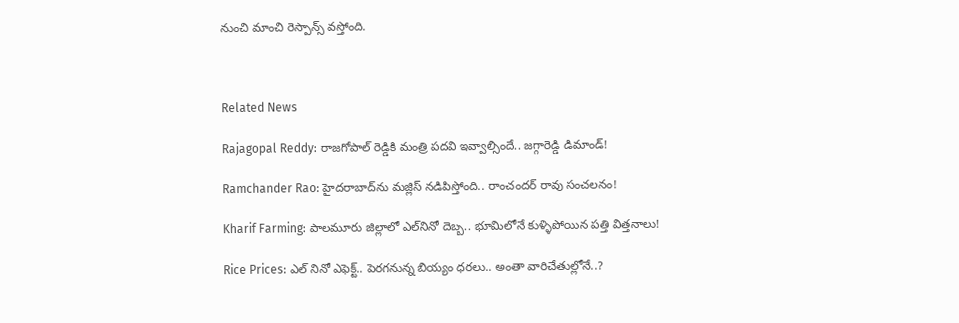నుంచి మాంచి రెస్పాన్స్ వస్తోంది.



Related News

Rajagopal Reddy: రాజగోపాల్ రెడ్డికి మంత్రి పదవి ఇవ్వాల్సిందే.. జగ్గారెడ్డి డిమాండ్!

Ramchander Rao: హైదరాబాద్‌ను మజ్లిస్ నడిపిస్తోంది.. రాంచందర్ రావు సంచలనం!

Kharif Farming: పాలమూరు జిల్లాలో ఎల్‌నినో దెబ్బ.. భూమిలోనే కుళ్ళిపోయిన పత్తి విత్తనాలు!

Rice Prices: ఎల్ నినో ఎఫెక్ట్.. పెరగనున్న బియ్యం ధరలు.. అంతా వారిచేతుల్లోనే..?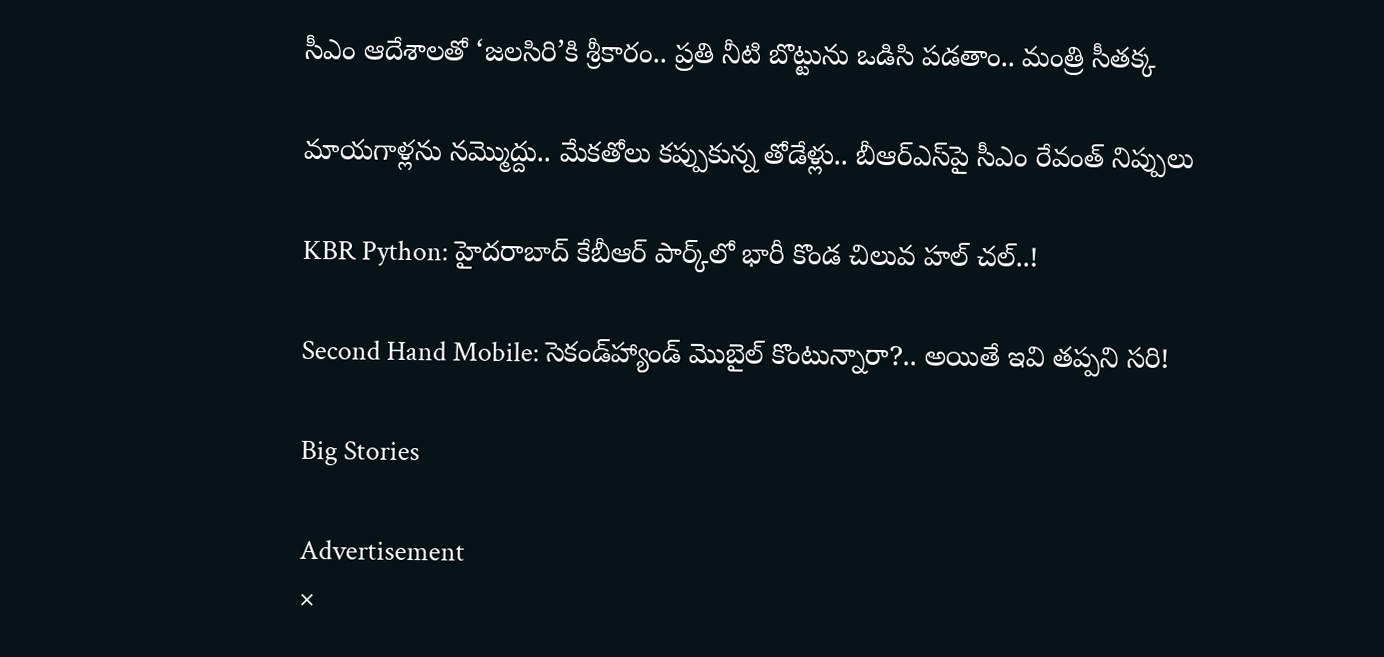సీఎం ఆదేశాలతో ‘జలసిరి’కి శ్రీకారం.. ప్రతి నీటి బొట్టును ఒడిసి పడతాం.. మంత్రి సీతక్క

మాయగాళ్లను నమ్మొద్దు.. మేకతోలు కప్పుకున్న తోడేళ్లు.. బీఆర్‌ఎస్‌పై సీఎం రేవంత్ నిప్పులు

KBR Python: హైదరాబాద్ కేబీఆర్ పార్క్‌లో భారీ కొండ చిలువ హల్ చల్..!

Second Hand Mobile: సెకండ్‌హ్యాండ్ మొబైల్ కొంటున్నారా?.. అయితే ఇవి తప్పని సరి!

Big Stories

Advertisement
×